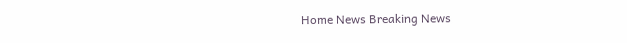Home News Breaking News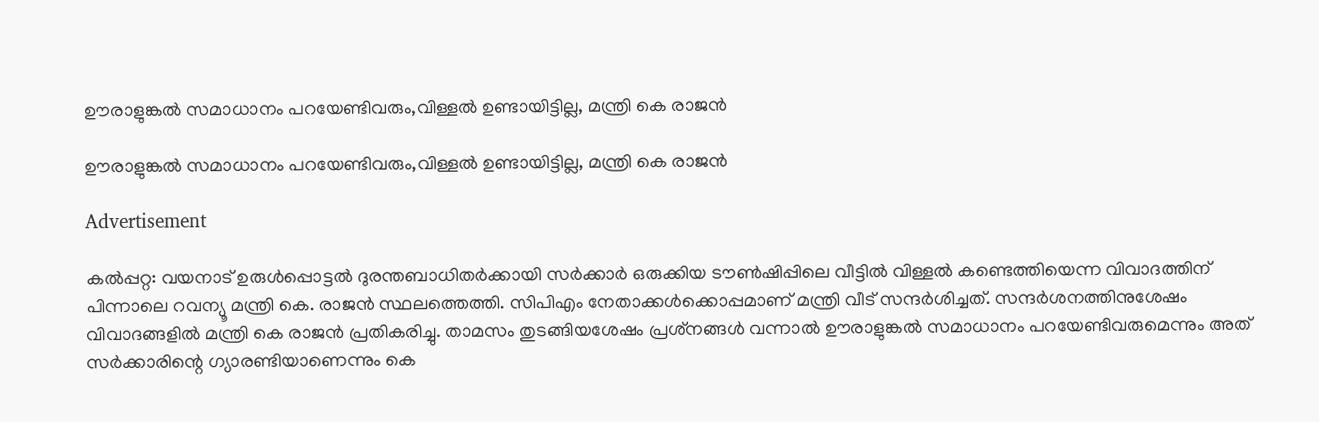ഊരാളുങ്കല്‍ സമാധാനം പറയേണ്ടിവരും,വിള്ളല്‍ ഉണ്ടായിട്ടില്ല, മന്ത്രി കെ രാജന്‍

ഊരാളുങ്കല്‍ സമാധാനം പറയേണ്ടിവരും,വിള്ളല്‍ ഉണ്ടായിട്ടില്ല, മന്ത്രി കെ രാജന്‍

Advertisement

കല്‍പ്പറ്റ: വയനാട് ഉരുള്‍പ്പൊട്ടല്‍ ദുരന്തബാധിതര്‍ക്കായി സര്‍ക്കാര്‍ ഒരുക്കിയ ടൗണ്‍ഷിപ്പിലെ വീട്ടില്‍ വിള്ളല്‍ കണ്ടെത്തിയെന്ന വിവാദത്തിന് പിന്നാലെ റവന്യൂ മന്ത്രി കെ. രാജന്‍ സ്ഥലത്തെത്തി. സിപിഎം നേതാക്കള്‍ക്കൊപ്പമാണ് മന്ത്രി വീട് സന്ദര്‍ശിച്ചത്. സന്ദര്‍ശനത്തിനുശേഷം വിവാദങ്ങളില്‍ മന്ത്രി കെ രാജന്‍ പ്രതികരിച്ചു. താമസം തുടങ്ങിയശേഷം പ്രശ്‌നങ്ങള്‍ വന്നാല്‍ ഊരാളുങ്കല്‍ സമാധാനം പറയേണ്ടിവരുമെന്നും അത് സര്‍ക്കാരിന്റെ ഗ്യാരണ്ടിയാണെന്നും കെ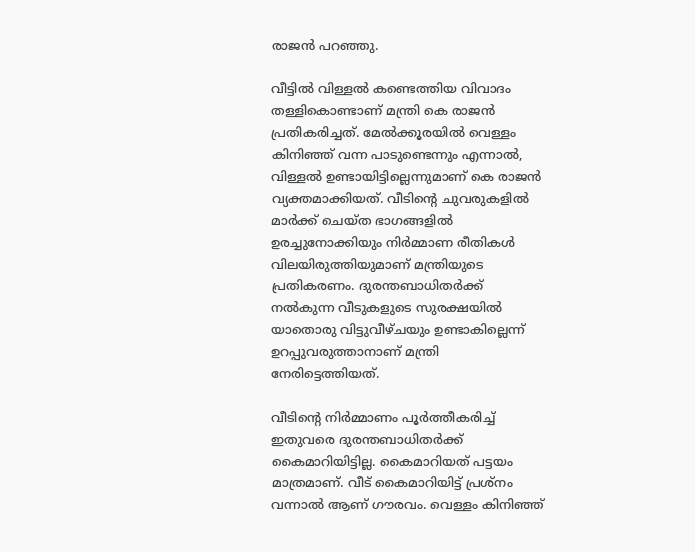രാജന്‍ പറഞ്ഞു.

വീട്ടില്‍ വിള്ളല്‍ കണ്ടെത്തിയ വിവാദം തള്ളികൊണ്ടാണ് മന്ത്രി കെ രാജന്‍ പ്രതികരിച്ചത്. മേല്‍ക്കൂരയില്‍ വെള്ളം കിനിഞ്ഞ് വന്ന പാടുണ്ടെന്നും എന്നാല്‍, വിള്ളല്‍ ഉണ്ടായിട്ടില്ലെന്നുമാണ് കെ രാജന്‍ വ്യക്തമാക്കിയത്. വീടിന്റെ ചുവരുകളില്‍ മാര്‍ക്ക് ചെയ്ത ഭാഗങ്ങളില്‍ ഉരച്ചുനോക്കിയും നിര്‍മ്മാണ രീതികള്‍ വിലയിരുത്തിയുമാണ് മന്ത്രിയുടെ പ്രതികരണം. ദുരന്തബാധിതര്‍ക്ക് നല്‍കുന്ന വീടുകളുടെ സുരക്ഷയില്‍ യാതൊരു വിട്ടുവീഴ്ചയും ഉണ്ടാകില്ലെന്ന് ഉറപ്പുവരുത്താനാണ് മന്ത്രി നേരിട്ടെത്തിയത്.

വീടിന്റെ നിര്‍മ്മാണം പൂര്‍ത്തീകരിച്ച് ഇതുവരെ ദുരന്തബാധിതര്‍ക്ക് കൈമാറിയിട്ടില്ല. കൈമാറിയത് പട്ടയം മാത്രമാണ്. വീട് കൈമാറിയിട്ട് പ്രശ്‌നം വന്നാല്‍ ആണ് ഗൗരവം. വെള്ളം കിനിഞ്ഞ്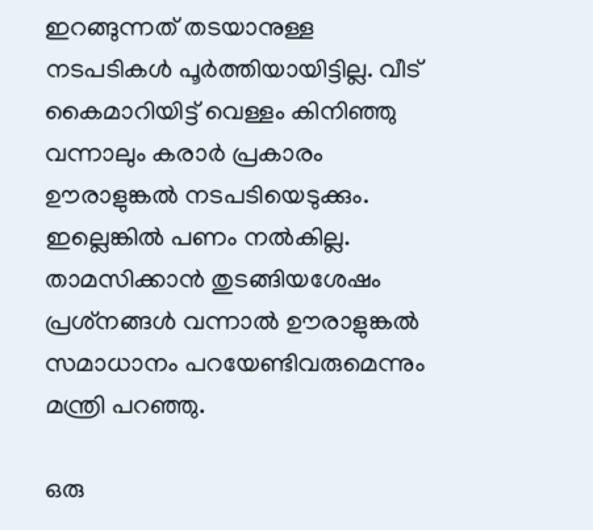ഇറങ്ങുന്നത് തടയാനുള്ള നടപടികള്‍ പൂര്‍ത്തിയായിട്ടില്ല. വീട് കൈമാറിയിട്ട് വെള്ളം കിനിഞ്ഞു വന്നാലും കരാര്‍ പ്രകാരം ഊരാളുങ്കല്‍ നടപടിയെടുക്കും. ഇല്ലെങ്കില്‍ പണം നല്‍കില്ല. താമസിക്കാന്‍ തുടങ്ങിയശേഷം പ്രശ്‌നങ്ങള്‍ വന്നാല്‍ ഊരാളുങ്കല്‍ സമാധാനം പറയേണ്ടിവരുമെന്നും മന്ത്രി പറഞ്ഞു.

ഒരു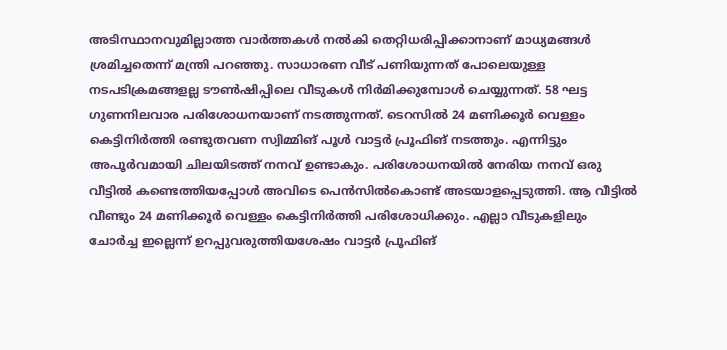അടിസ്ഥാനവുമില്ലാത്ത വാര്‍ത്തകള്‍ നല്‍കി തെറ്റിധരിപ്പിക്കാനാണ് മാധ്യമങ്ങള്‍ ശ്രമിച്ചതെന്ന് മന്ത്രി പറഞ്ഞു. സാധാരണ വീട് പണിയുന്നത് പോലെയുള്ള നടപടിക്രമങ്ങളല്ല ടൗണ്‍ഷിപ്പിലെ വീടുകള്‍ നിര്‍മിക്കുമ്പോള്‍ ചെയ്യുന്നത്. 58 ഘട്ട ഗുണനിലവാര പരിശോധനയാണ് നടത്തുന്നത്. ടെറസില്‍ 24 മണിക്കൂര്‍ വെള്ളം കെട്ടിനിര്‍ത്തി രണ്ടുതവണ സ്വിമ്മിങ് പൂള്‍ വാട്ടര്‍ പ്രൂഫിങ് നടത്തും. എന്നിട്ടും അപൂര്‍വമായി ചിലയിടത്ത് നനവ് ഉണ്ടാകും. പരിശോധനയില്‍ നേരിയ നനവ് ഒരു വീട്ടില്‍ കണ്ടെത്തിയപ്പോള്‍ അവിടെ പെന്‍സില്‍കൊണ്ട് അടയാളപ്പെടുത്തി. ആ വീട്ടില്‍ വീണ്ടും 24 മണിക്കൂര്‍ വെള്ളം കെട്ടിനിര്‍ത്തി പരിശോധിക്കും. എല്ലാ വീടുകളിലും ചോര്‍ച്ച ഇല്ലെന്ന് ഉറപ്പുവരുത്തിയശേഷം വാട്ടര്‍ പ്രൂഫിങ്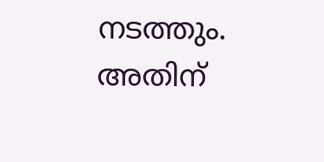നടത്തും. അതിന്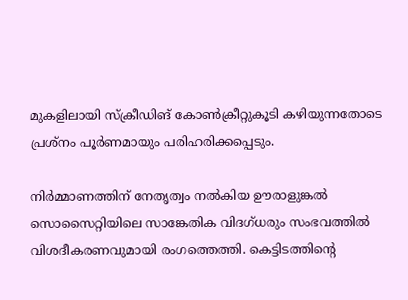മുകളിലായി സ്‌ക്രീഡിങ് കോണ്‍ക്രീറ്റുകൂടി കഴിയുന്നതോടെ പ്രശ്നം പൂര്‍ണമായും പരിഹരിക്കപ്പെടും.

നിര്‍മ്മാണത്തിന് നേതൃത്വം നല്‍കിയ ഊരാളുങ്കല്‍ സൊസൈറ്റിയിലെ സാങ്കേതിക വിദഗ്ധരും സംഭവത്തില്‍ വിശദീകരണവുമായി രംഗത്തെത്തി. കെട്ടിടത്തിന്റെ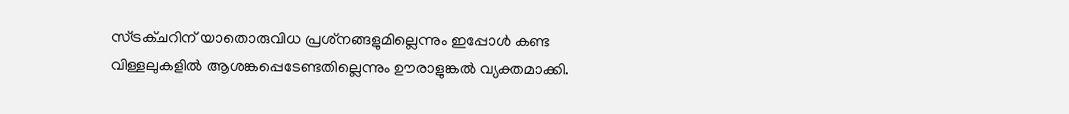സ്ട്രക്ചറിന് യാതൊരുവിധ പ്രശ്‌നങ്ങളുമില്ലെന്നും ഇപ്പോള്‍ കണ്ട വിള്ളലുകളില്‍ ആശങ്കപ്പെടേണ്ടതില്ലെന്നും ഊരാളുങ്കല്‍ വ്യക്തമാക്കി.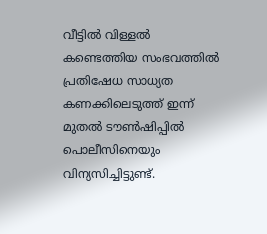വീട്ടില്‍ വിള്ളല്‍ കണ്ടെത്തിയ സംഭവത്തില്‍ പ്രതിഷേധ സാധ്യത കണക്കിലെടുത്ത് ഇന്ന് മുതല്‍ ടൗണ്‍ഷിപ്പില്‍ പൊലീസിനെയും വിന്യസിച്ചിട്ടുണ്ട്.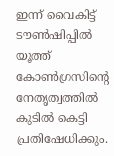ഇന്ന് വൈകിട്ട് ടൗണ്‍ഷിപ്പില്‍ യൂത്ത് കോണ്‍ഗ്രസിന്റെ നേതൃത്വത്തില്‍ കുടില്‍ കെട്ടി പ്രതിഷേധിക്കും.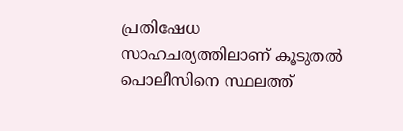പ്രതിഷേധ സാഹചര്യത്തിലാണ് കൂടുതല്‍ പൊലീസിനെ സ്ഥലത്ത്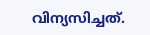വിന്യസിച്ചത്.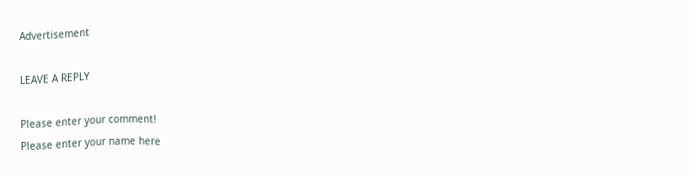Advertisement

LEAVE A REPLY

Please enter your comment!
Please enter your name here